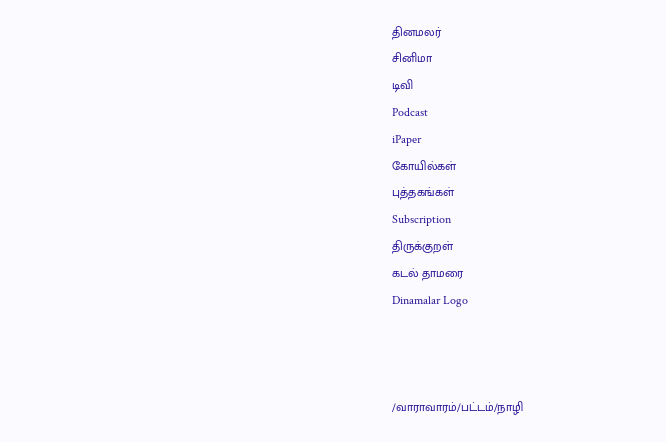தினமலர்
சினிமா
டிவி
Podcast
iPaper
கோயில்கள்
புத்தகங்கள்
Subscription
திருக்குறள்
கடல் தாமரை
Dinamalar Logo



/வாராவாரம்/பட்டம்/நாழி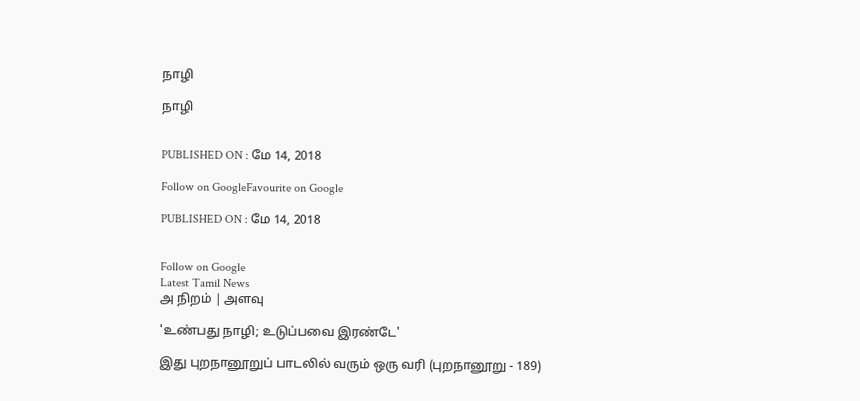நாழி

நாழி


PUBLISHED ON : மே 14, 2018

Follow on GoogleFavourite on Google

PUBLISHED ON : மே 14, 2018


Follow on Google
Latest Tamil News
அ நிறம் | அளவு

'உண்பது நாழி; உடுப்பவை இரண்டே'

இது புறநானூறுப் பாடலில் வரும் ஒரு வரி (புறநானூறு - 189)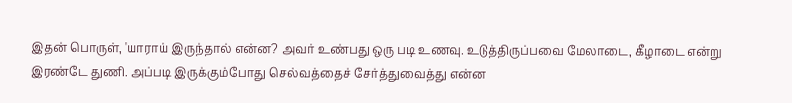இதன் பொருள், 'யாராய் இருந்தால் என்ன? அவர் உண்பது ஒரு படி உணவு. உடுத்திருப்பவை மேலாடை, கீழாடை என்று இரண்டே துணி. அப்படி இருக்கும்போது செல்வத்தைச் சேர்த்துவைத்து என்ன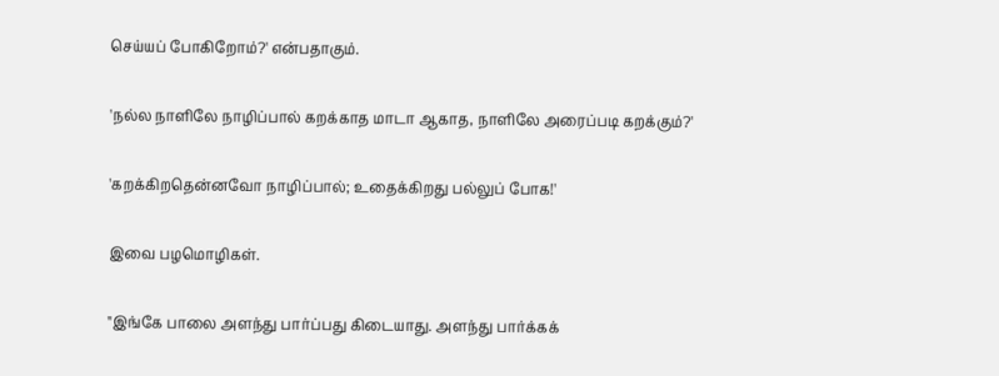செய்யப் போகிறோம்?' என்பதாகும்.

'நல்ல நாளிலே நாழிப்பால் கறக்காத மாடா ஆகாத, நாளிலே அரைப்படி கறக்கும்?'

'கறக்கிறதென்னவோ நாழிப்பால்; உதைக்கிறது பல்லுப் போக!'

இவை பழமொழிகள்.

''இங்கே பாலை அளந்து பார்ப்பது கிடையாது. அளந்து பார்க்கக்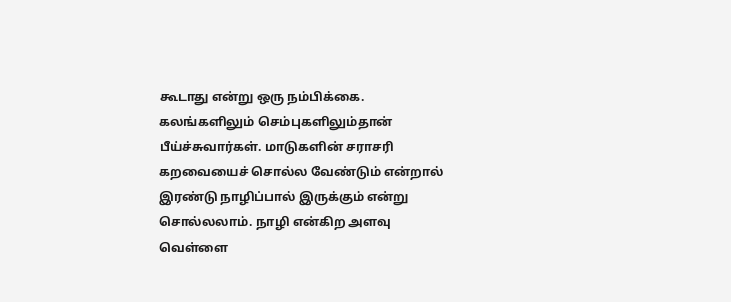கூடாது என்று ஒரு நம்பிக்கை. கலங்களிலும் செம்புகளிலும்தான் பீய்ச்சுவார்கள். மாடுகளின் சராசரி கறவையைச் சொல்ல வேண்டும் என்றால் இரண்டு நாழிப்பால் இருக்கும் என்று சொல்லலாம். நாழி என்கிற அளவு வெள்ளை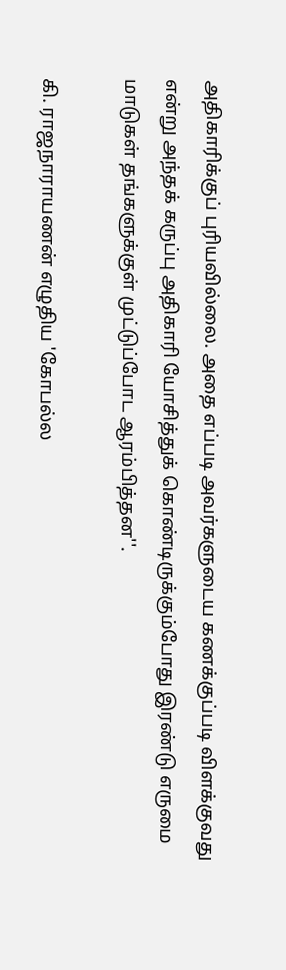அதிகாரிக்குப் புரியவில்லை. அதை எப்படி அவர்களுடைய கணக்குப்படி விளக்குவது என்று அந்தக் கருப்பு அதிகாரி யோசித்துக் கொண்டிருக்கும்போது இரண்டு எருமை மாடுகள் தங்களுக்குள் முட்டுப்போட ஆரம்பித்தன''.

கி. ராஜநாராயணன் எழுதிய 'கோபல்ல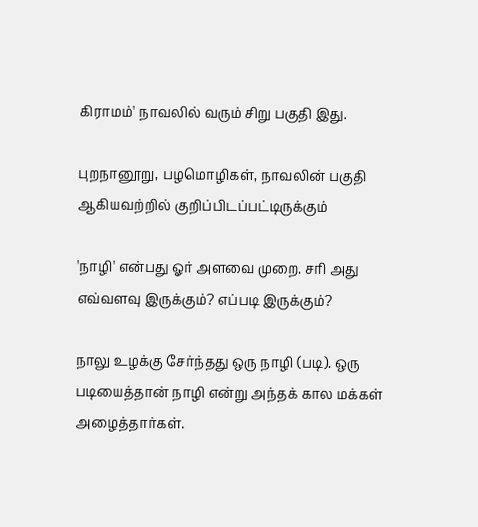கிராமம்' நாவலில் வரும் சிறு பகுதி இது.

புறநானூறு, பழமொழிகள், நாவலின் பகுதி ஆகியவற்றில் குறிப்பிடப்பட்டிருக்கும்

'நாழி' என்பது ஓர் அளவை முறை. சரி அது எவ்வளவு இருக்கும்? எப்படி இருக்கும்?

நாலு உழக்கு சேர்ந்தது ஒரு நாழி (படி). ஒரு படியைத்தான் நாழி என்று அந்தக் கால மக்கள் அழைத்தார்கள்.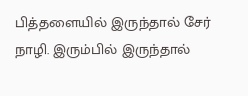பித்தளையில் இருந்தால் சேர் நாழி. இரும்பில் இருந்தால்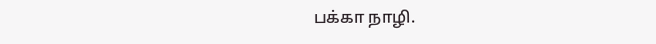பக்கா நாழி.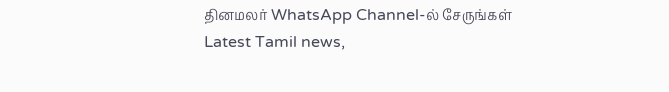தினமலர் WhatsApp Channel-ல் சேருங்கள்
Latest Tamil news,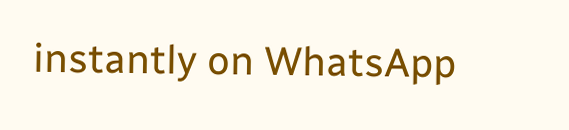instantly on WhatsApp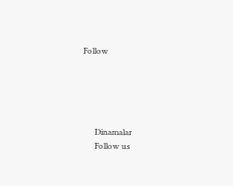Follow





      Dinamalar
      Follow us